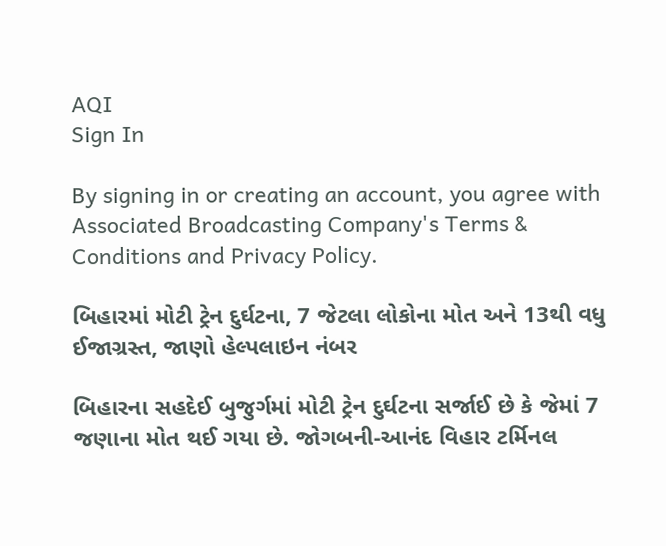AQI
Sign In

By signing in or creating an account, you agree with Associated Broadcasting Company's Terms & Conditions and Privacy Policy.

બિહારમાં મોટી ટ્રેન દુર્ઘટના, 7 જેટલા લોકોના મોત અને 13થી વધુ ઈજાગ્રસ્ત, જાણો હેલ્પલાઇન નંબર

બિહારના સહદેઈ બુજુર્ગમાં મોટી ટ્રેન દુર્ઘટના સર્જાઈ છે કે જેમાં 7 જણાના મોત થઈ ગયા છે. જોગબની-આનંદ વિહાર ટર્મિનલ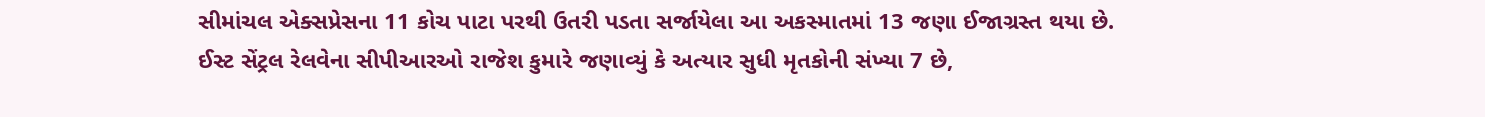સીમાંચલ એક્સપ્રેસના 11 કોચ પાટા પરથી ઉતરી પડતા સર્જાયેલા આ અકસ્માતમાં 13 જણા ઈજાગ્રસ્ત થયા છે. ઈસ્ટ સેંટ્રલ રેલવેના સીપીઆરઓ રાજેશ કુમારે જણાવ્યું કે અત્યાર સુધી મૃતકોની સંખ્યા 7 છે,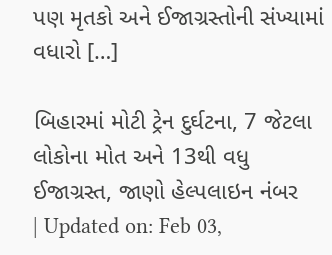પણ મૃતકો અને ઈજાગ્રસ્તોની સંખ્યામાં વધારો […]

બિહારમાં મોટી ટ્રેન દુર્ઘટના, 7 જેટલા લોકોના મોત અને 13થી વધુ ઈજાગ્રસ્ત, જાણો હેલ્પલાઇન નંબર
| Updated on: Feb 03,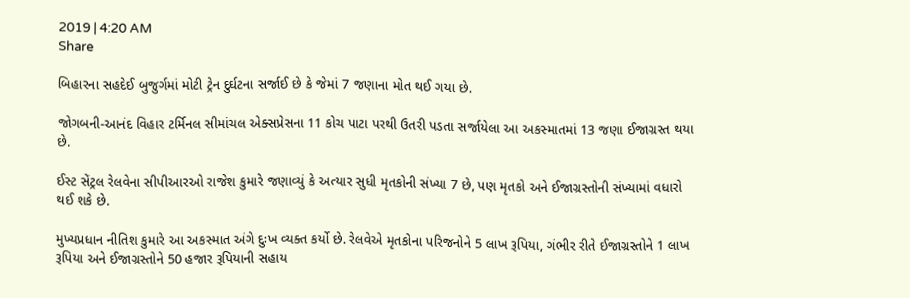2019 | 4:20 AM
Share

બિહારના સહદેઈ બુજુર્ગમાં મોટી ટ્રેન દુર્ઘટના સર્જાઈ છે કે જેમાં 7 જણાના મોત થઈ ગયા છે.

જોગબની-આનંદ વિહાર ટર્મિનલ સીમાંચલ એક્સપ્રેસના 11 કોચ પાટા પરથી ઉતરી પડતા સર્જાયેલા આ અકસ્માતમાં 13 જણા ઈજાગ્રસ્ત થયા છે.

ઈસ્ટ સેંટ્રલ રેલવેના સીપીઆરઓ રાજેશ કુમારે જણાવ્યું કે અત્યાર સુધી મૃતકોની સંખ્યા 7 છે, પણ મૃતકો અને ઈજાગ્રસ્તોની સંખ્યામાં વધારો થઈ શકે છે.

મુખ્યપ્રધાન નીતિશ કુમારે આ અકસ્માત અંગે દુઃખ વ્યક્ત કર્યો છે. રેલવેએ મૃતકોના પરિજનોને 5 લાખ રૂપિયા, ગંભીર રીતે ઈજાગ્રસ્તોને 1 લાખ રૂપિયા અને ઈજાગ્રસ્તોને 50 હજાર રૂપિયાની સહાય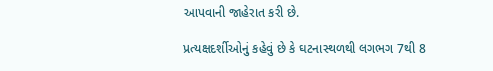આપવાની જાહેરાત કરી છે.

પ્રત્યક્ષદર્શીઓનું કહેવું છે કે ઘટનાસ્થળથી લગભગ 7થી 8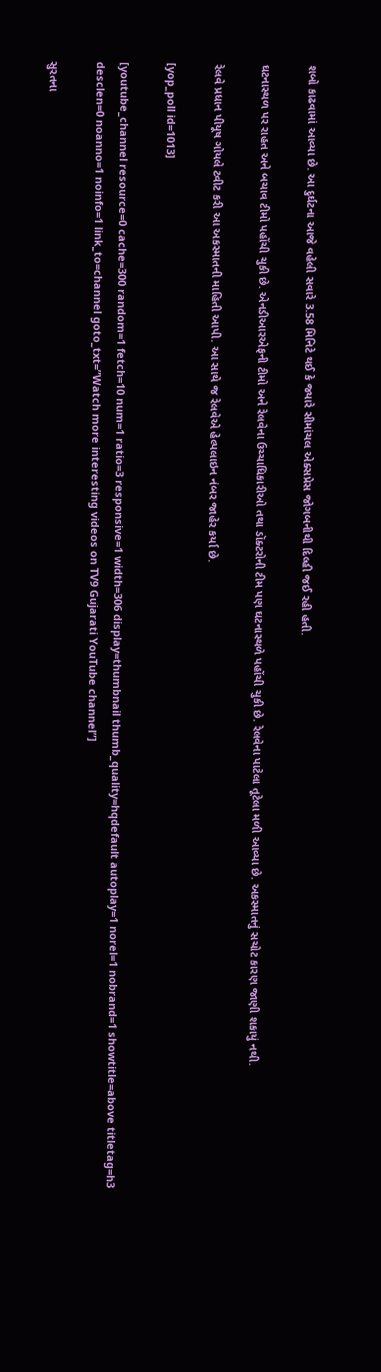શબો કાઢવામાં આવ્યા છે. આ દુર્ઘટના આજે વહેલી સવારે 3.58 મિનિટે થઈ કે જ્યારે સીમાંચલ એક્સપ્રેસ જોગબનીથી દિલ્હી જઈ રહી હતી.

ઘટનાસ્થળ પર રાહત અને બચાવ ટીમો પહોંચી ચુકી છે. એનડીઆરએફની ટીમો અને રેલવેના ઉચ્ચાધિકારીઓ તથા ડૉક્ટરોની ટીમ પણ ઘટનાસ્થળે પહોંચી ચુકી છે. રેલવેના પાટેલા તૂટેલા મળી આવ્યા છે. અકસ્માતનું સચોટ કારણ જાણી શકાયું નથી.

રેલવે પ્રધાન પીયૂષ ગોયલે ટ્વીટ કરી આ અકસ્માતની માહિતી આપી. આ સાથે જ રેલવેએ હેલ્પલાઇન નંબર જાહેર કર્યા છે.

[yop_poll id=1013]

[youtube_channel resource=0 cache=300 random=1 fetch=10 num=1 ratio=3 responsive=1 width=306 display=thumbnail thumb_quality=hqdefault autoplay=1 norel=1 nobrand=1 showtitle=above titletag=h3 desclen=0 noanno=1 noinfo=1 link_to=channel goto_txt=”Watch more interesting videos on TV9 Gujarati YouTube channel”]

સુરતના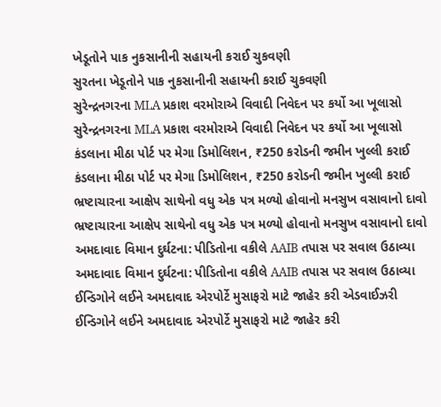ખેડૂતોને પાક નુકસાનીની સહાયની કરાઈ ચુકવણી
સુરતના ખેડૂતોને પાક નુકસાનીની સહાયની કરાઈ ચુકવણી
સુરેન્દ્રનગરના MLA પ્રકાશ વરમોરાએ વિવાદી નિવેદન પર કર્યો આ ખૂલાસો
સુરેન્દ્રનગરના MLA પ્રકાશ વરમોરાએ વિવાદી નિવેદન પર કર્યો આ ખૂલાસો
કંડલાના મીઠા પોર્ટ પર મેગા ડિમોલિશન, ₹250 કરોડની જમીન ખુલ્લી કરાઈ
કંડલાના મીઠા પોર્ટ પર મેગા ડિમોલિશન, ₹250 કરોડની જમીન ખુલ્લી કરાઈ
ભ્રષ્ટાચારના આક્ષેપ સાથેનો વધુ એક પત્ર મળ્યો હોવાનો મનસુખ વસાવાનો દાવો
ભ્રષ્ટાચારના આક્ષેપ સાથેનો વધુ એક પત્ર મળ્યો હોવાનો મનસુખ વસાવાનો દાવો
અમદાવાદ વિમાન દુર્ઘટના: પીડિતોના વકીલે AAIB તપાસ પર સવાલ ઉઠાવ્યા
અમદાવાદ વિમાન દુર્ઘટના: પીડિતોના વકીલે AAIB તપાસ પર સવાલ ઉઠાવ્યા
ઈન્ડિગોને લઈને અમદાવાદ એરપોર્ટે મુસાફરો માટે જાહેર કરી એડવાઈઝરી
ઈન્ડિગોને લઈને અમદાવાદ એરપોર્ટે મુસાફરો માટે જાહેર કરી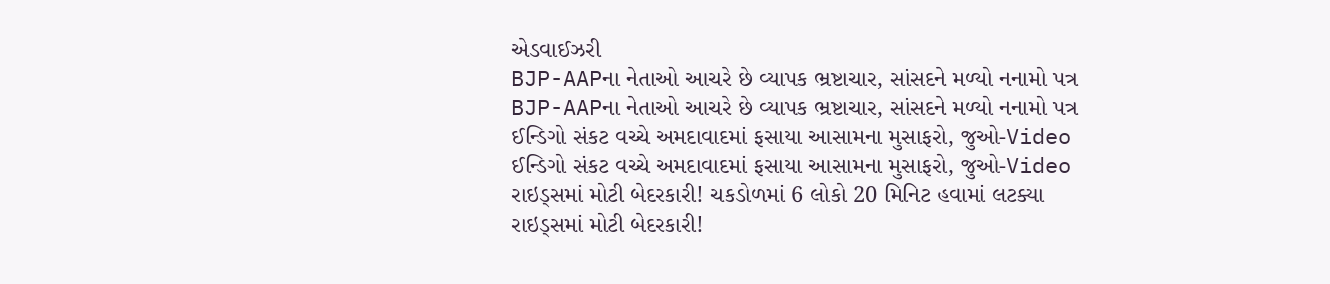એડવાઈઝરી
BJP-AAPના નેતાઓ આચરે છે વ્યાપક ભ્રષ્ટાચાર, સાંસદને મળ્યો નનામો પત્ર
BJP-AAPના નેતાઓ આચરે છે વ્યાપક ભ્રષ્ટાચાર, સાંસદને મળ્યો નનામો પત્ર
ઈન્ડિગો સંકટ વચ્ચે અમદાવાદમાં ફસાયા આસામના મુસાફરો, જુઓ-Video
ઈન્ડિગો સંકટ વચ્ચે અમદાવાદમાં ફસાયા આસામના મુસાફરો, જુઓ-Video
રાઇડ્સમાં મોટી બેદરકારી! ચકડોળમાં 6 લોકો 20 મિનિટ હવામાં લટક્યા
રાઇડ્સમાં મોટી બેદરકારી!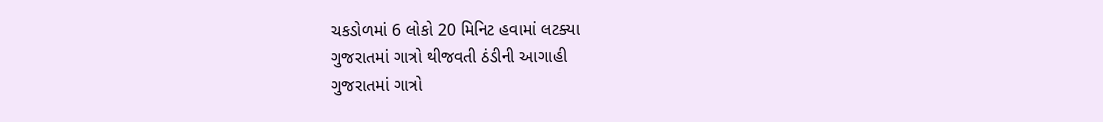ચકડોળમાં 6 લોકો 20 મિનિટ હવામાં લટક્યા
ગુજરાતમાં ગાત્રો થીજવતી ઠંડીની આગાહી
ગુજરાતમાં ગાત્રો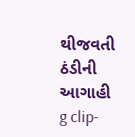થીજવતી ઠંડીની આગાહી
g clip-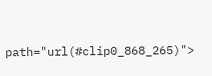path="url(#clip0_868_265)">